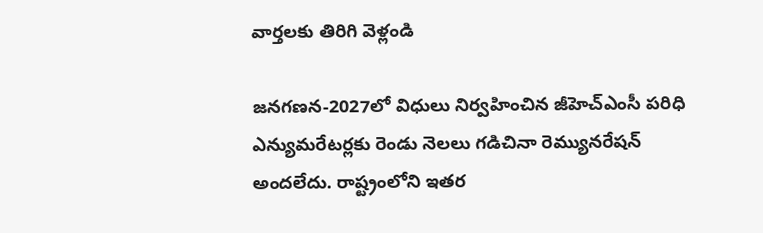వార్తలకు తిరిగి వెళ్లండి

జనగణన-2027లో విధులు నిర్వహించిన జీహెచ్ఎంసీ పరిధి ఎన్యుమరేటర్లకు రెండు నెలలు గడిచినా రెమ్యునరేషన్ అందలేదు. రాష్ట్రంలోని ఇతర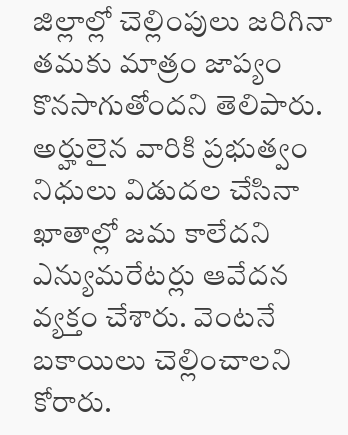జిల్లాల్లో చెల్లింపులు జరిగినా తమకు మాత్రం జాప్యం కొనసాగుతోందని తెలిపారు.
అర్హులైన వారికి ప్రభుత్వం నిధులు విడుదల చేసినా ఖాతాల్లో జమ కాలేదని ఎన్యుమరేటర్లు ఆవేదన వ్యక్తం చేశారు. వెంటనే బకాయిలు చెల్లించాలని కోరారు.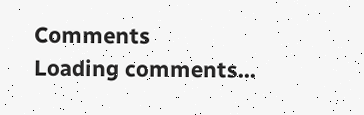Comments
Loading comments...